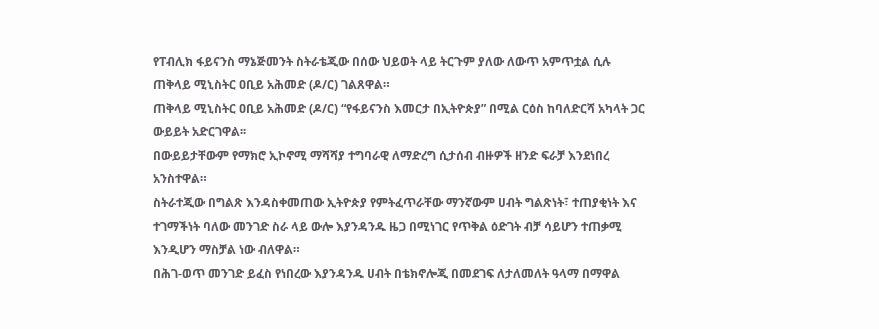የፐብሊክ ፋይናንስ ማኔጅመንት ስትራቴጂው በሰው ህይወት ላይ ትርጉም ያለው ለውጥ አምጥቷል ሲሉ ጠቅላይ ሚኒስትር ዐቢይ አሕመድ (ዶ/ር) ገልጸዋል።
ጠቅላይ ሚኒስትር ዐቢይ አሕመድ (ዶ/ር) “የፋይናንስ እመርታ በኢትዮጵያ” በሚል ርዕስ ከባለድርሻ አካላት ጋር ውይይት አድርገዋል፡፡
በውይይታቸውም የማክሮ ኢኮኖሚ ማሻሻያ ተግባራዊ ለማድረግ ሲታሰብ ብዙዎች ዘንድ ፍራቻ እንደነበረ አንስተዋል።
ስትራተጂው በግልጽ እንዳስቀመጠው ኢትዮጵያ የምትፈጥራቸው ማንኛውም ሀብት ግልጽነት፣ ተጠያቂነት እና ተገማችነት ባለው መንገድ ስራ ላይ ውሎ እያንዳንዱ ዜጋ በሚነገር የጥቅል ዕድገት ብቻ ሳይሆን ተጠቃሚ እንዲሆን ማስቻል ነው ብለዋል።
በሕገ-ወጥ መንገድ ይፈስ የነበረው እያንዳንዱ ሀብት በቴክኖሎጂ በመደገፍ ለታለመለት ዓላማ በማዋል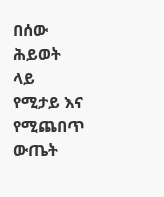በሰው ሕይወት ላይ የሚታይ እና የሚጨበጥ ውጤት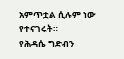አምጥቷል ሲሉም ነው የተናገሩት።
የሕዳሴ ግድብን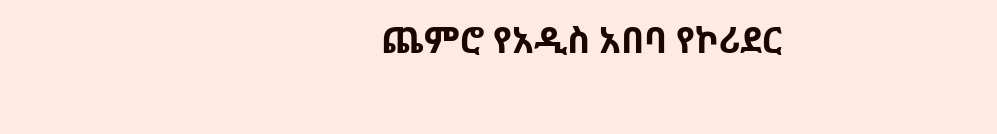ጨምሮ የአዲስ አበባ የኮሪደር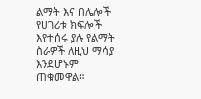ልማት እና በሌሎች የሀገሪቱ ክፍሎች እየተሰሩ ያሉ የልማት ስራዎች ለዚህ ማሳያ እንደሆኑም ጠቁመዋል።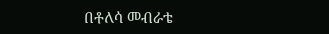በቶለሳ መብራቴ